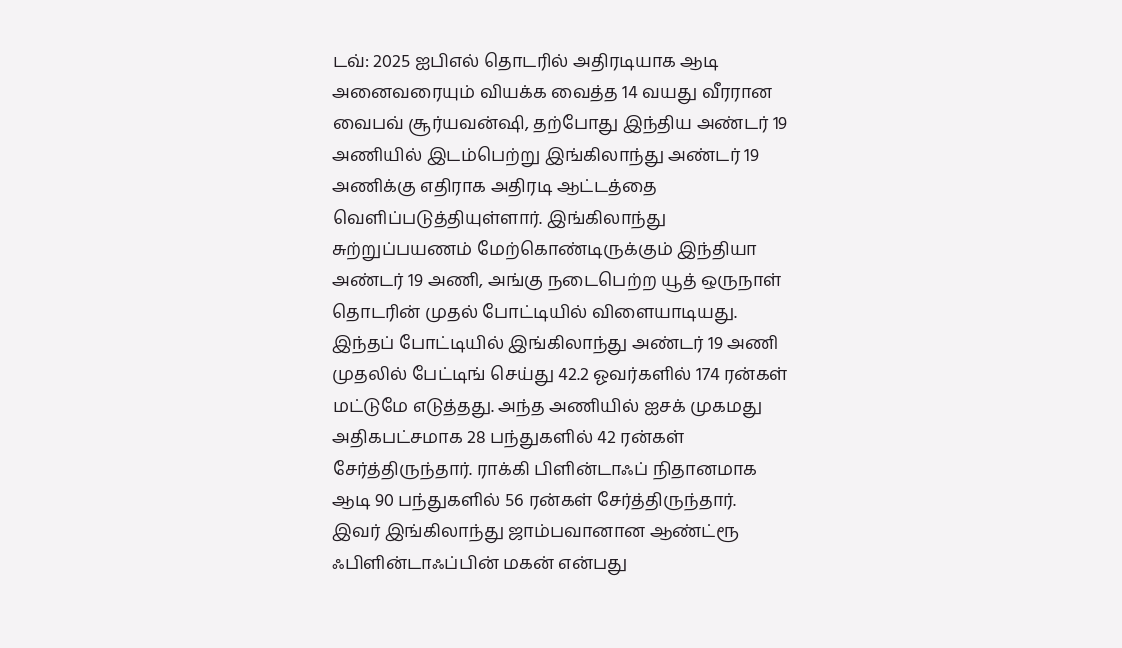டவ்: 2025 ஐபிஎல் தொடரில் அதிரடியாக ஆடி அனைவரையும் வியக்க வைத்த 14 வயது வீரரான வைபவ் சூர்யவன்ஷி, தற்போது இந்திய அண்டர் 19 அணியில் இடம்பெற்று இங்கிலாந்து அண்டர் 19 அணிக்கு எதிராக அதிரடி ஆட்டத்தை வெளிப்படுத்தியுள்ளார். இங்கிலாந்து சுற்றுப்பயணம் மேற்கொண்டிருக்கும் இந்தியா அண்டர் 19 அணி, அங்கு நடைபெற்ற யூத் ஒருநாள் தொடரின் முதல் போட்டியில் விளையாடியது.
இந்தப் போட்டியில் இங்கிலாந்து அண்டர் 19 அணி முதலில் பேட்டிங் செய்து 42.2 ஓவர்களில் 174 ரன்கள் மட்டுமே எடுத்தது. அந்த அணியில் ஐசக் முகமது அதிகபட்சமாக 28 பந்துகளில் 42 ரன்கள் சேர்த்திருந்தார். ராக்கி பிளின்டாஃப் நிதானமாக ஆடி 90 பந்துகளில் 56 ரன்கள் சேர்த்திருந்தார். இவர் இங்கிலாந்து ஜாம்பவானான ஆண்ட்ரூ ஃபிளின்டாஃப்பின் மகன் என்பது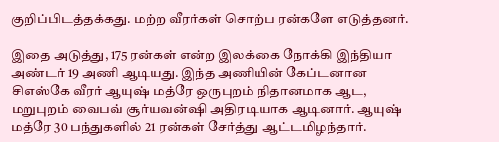குறிப்பிடத்தக்கது. மற்ற வீரர்கள் சொற்ப ரன்களே எடுத்தனர்.

இதை அடுத்து, 175 ரன்கள் என்ற இலக்கை நோக்கி இந்தியா அண்டர் 19 அணி ஆடியது. இந்த அணியின் கேப்டனான சிஎஸ்கே வீரர் ஆயுஷ் மத்ரே ஒருபுறம் நிதானமாக ஆட, மறுபுறம் வைபவ் சூர்யவன்ஷி அதிரடியாக ஆடினார். ஆயுஷ் மத்ரே 30 பந்துகளில் 21 ரன்கள் சேர்த்து ஆட்டமிழந்தார்.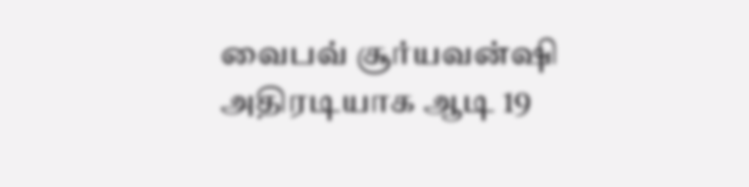வைபவ் சூர்யவன்ஷி அதிரடியாக ஆடி 19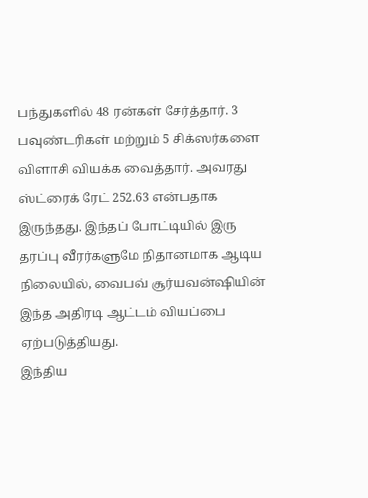பந்துகளில் 48 ரன்கள் சேர்த்தார். 3 பவுண்டரிகள் மற்றும் 5 சிக்ஸர்களை விளாசி வியக்க வைத்தார். அவரது ஸ்ட்ரைக் ரேட் 252.63 என்பதாக இருந்தது. இந்தப் போட்டியில் இரு தரப்பு வீரர்களுமே நிதானமாக ஆடிய நிலையில், வைபவ் சூர்யவன்ஷியின் இந்த அதிரடி ஆட்டம் வியப்பை ஏற்படுத்தியது.
இந்திய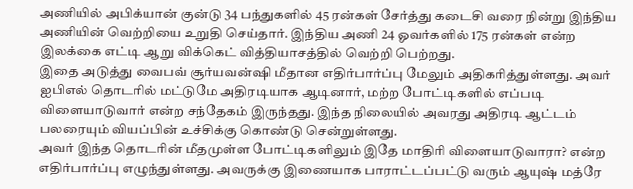அணியில் அபிக்யான் குன்டு 34 பந்துகளில் 45 ரன்கள் சேர்த்து கடைசி வரை நின்று இந்திய அணியின் வெற்றியை உறுதி செய்தார். இந்திய அணி 24 ஓவர்களில் 175 ரன்கள் என்ற இலக்கை எட்டி ஆறு விக்கெட் வித்தியாசத்தில் வெற்றி பெற்றது.
இதை அடுத்து வைபவ் சூர்யவன்ஷி மீதான எதிர்பார்ப்பு மேலும் அதிகரித்துள்ளது. அவர் ஐபிஎல் தொடரில் மட்டுமே அதிரடியாக ஆடினார், மற்ற போட்டிகளில் எப்படி விளையாடுவார் என்ற சந்தேகம் இருந்தது. இந்த நிலையில் அவரது அதிரடி ஆட்டம் பலரையும் வியப்பின் உச்சிக்கு கொண்டு சென்றுள்ளது.
அவர் இந்த தொடரின் மீதமுள்ள போட்டிகளிலும் இதே மாதிரி விளையாடுவாரா? என்ற எதிர்பார்ப்பு எழுந்துள்ளது. அவருக்கு இணையாக பாராட்டப்பட்டு வரும் ஆயுஷ் மத்ரே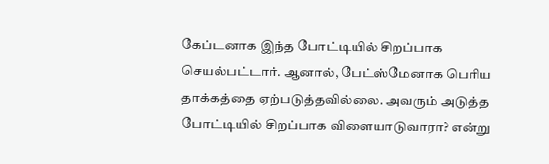கேப்டனாக இந்த போட்டியில் சிறப்பாக செயல்பட்டார். ஆனால், பேட்ஸ்மேனாக பெரிய தாக்கத்தை ஏற்படுத்தவில்லை. அவரும் அடுத்த போட்டியில் சிறப்பாக விளையாடுவாரா? என்று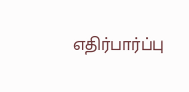எதிர்பார்ப்பு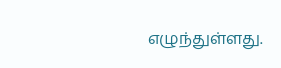எழுந்துள்ளது.